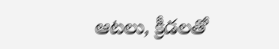ఆట‌లు, క్రీడ‌ల‌తో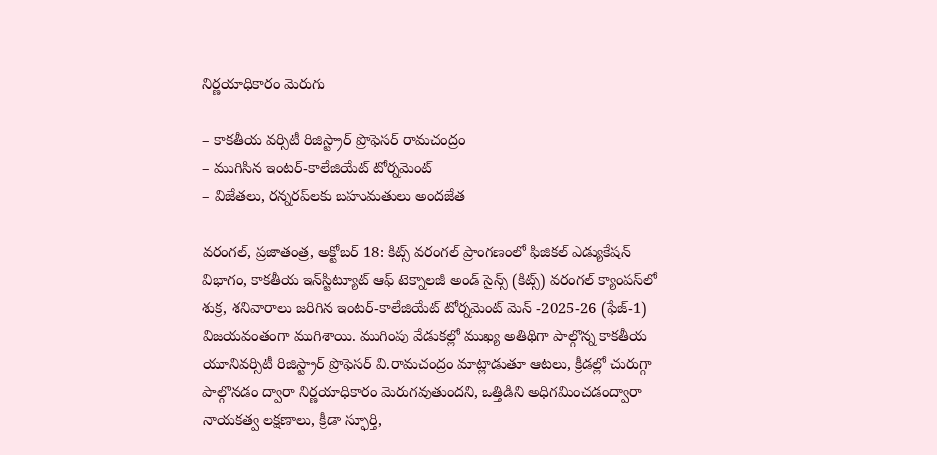నిర్ణ‌యాధికారం మెరుగు

– కాకతీయ వర్సిటీ రిజిస్ట్రార్‌ ప్రొఫెసర్‌ రామచంద్రం
– ముగిసిన ఇంటర్‌-కాలేజియేట్‌ టోర్నమెంట్‌
– విజేతలు, రన్నరప్‌లకు బహుమతులు అందజేత

వరంగల్‌, ప్రజాతంత్ర, అక్టోబర్‌ 18: కిట్స్‌ వరంగల్‌ ప్రాంగణంలో ఫిజికల్‌ ఎడ్యుకేషన్‌ విభాగం, కాకతీయ ఇన్‌స్టిట్యూట్‌ ఆఫ్‌ టెక్నాలజీ అండ్‌ సైన్స్‌ (కిట్స్‌) వరంగల్‌ క్యాంపస్‌లో శుక్ర, శనివారాలు జరిగిన ఇంటర్‌-కాలేజియేట్‌ టోర్నమెంట్‌ మెన్‌ -2025-26 (ఫేజ్‌-1) విజయవంతంగా ముగిశాయి. ముగింపు వేడుకల్లో ముఖ్య అతిథిగా పాల్గొన్న కాకతీయ యూనివర్సిటీ రిజిస్ట్రార్‌ ప్రొఫెసర్‌ వి.రామచంద్రం మాట్లాడుతూ ఆటలు, క్రీడల్లో చురుగ్గా పాల్గొనడం ద్వారా నిర్ణయాధికారం మెరుగవుతుందని, ఒత్తిడిని అధిగమించడంద్వారా నాయకత్వ లక్షణాలు, క్రీడా స్ఫూర్తి,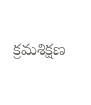క్రమశిక్షణ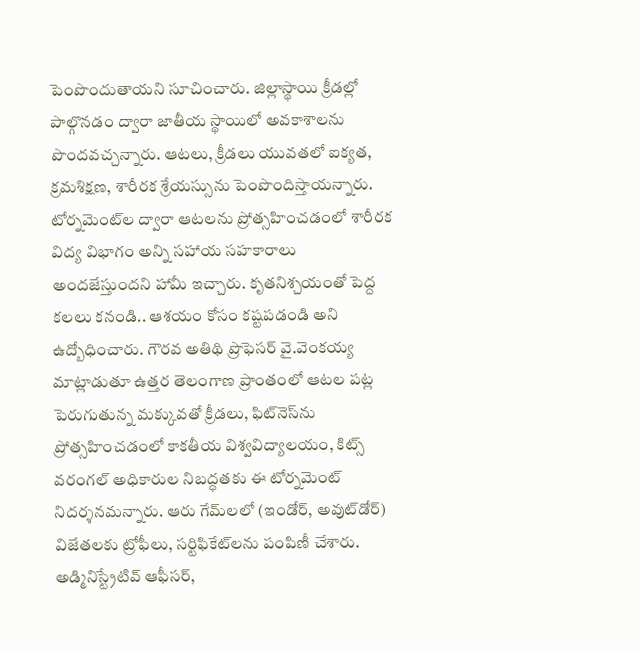పెంపొందుతాయని సూచించారు. జిల్లాస్థాయి క్రీడల్లో పాల్గొనడం ద్వారా జాతీయ స్థాయిలో అవకాశాలను పొందవచ్చన్నారు. ఆటలు, క్రీడలు యువతలో ఐక్యత, క్రమశిక్షణ, శారీరక శ్రేయస్సును పెంపొందిస్తాయన్నారు. టోర్నమెంట్‌ల ద్వారా ఆటలను ప్రోత్సహించడంలో శారీరక విద్య విభాగం అన్ని సహాయ సహకారాలు అందజేస్తుందని హామీ ఇచ్చారు. కృతనిశ్చయంతో పెద్ద కలలు కనండి.. ఆశయం కోసం కష్టపడండి అని ఉద్బోధించారు. గౌరవ అతిథి ప్రొఫెసర్‌ వై.వెంకయ్య మాట్లాడుతూ ఉత్తర తెలంగాణ ప్రాంతంలో ఆటల పట్ల పెరుగుతున్న మక్కువతో క్రీడలు, ఫిట్‌నెస్‌ను ప్రోత్సహించడంలో కాకతీయ విశ్వవిద్యాలయం, కిట్స్‌ వరంగల్‌ అధికారుల నిబద్ధతకు ఈ టోర్నమెంట్‌ నిదర్శనమన్నారు. ఆరు గేమ్‌లలో (ఇండోర్‌, అవుట్‌డోర్‌) విజేతలకు ట్రోఫీలు, సర్టిఫికేట్‌లను పంపిణీ చేశారు. అడ్మినిస్ట్రేటివ్‌ ఆఫీసర్‌,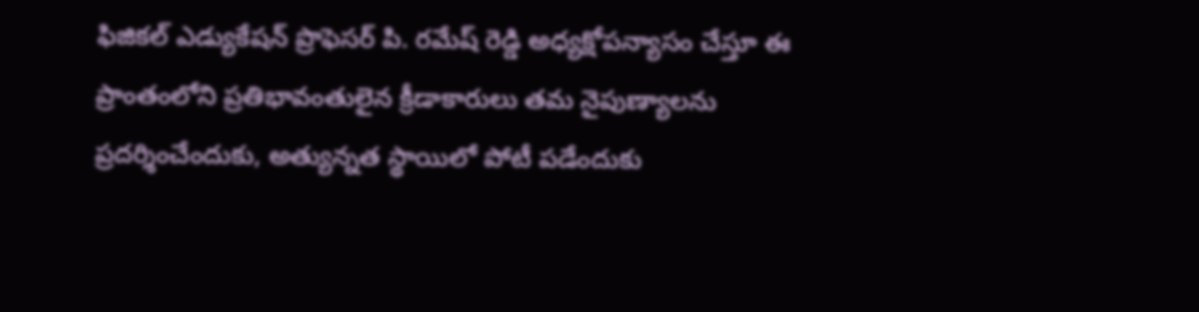ఫిజికల్‌ ఎడ్యుకేషన్‌ ప్రొఫెసర్‌ పి. రమేష్‌ రెడ్డి అధ్యక్షోపన్యాసం చేస్తూ ఈ ప్రాంతంలోని ప్రతిభావంతులైన క్రీడాకారులు తమ నైపుణ్యాలను ప్రదర్శించేందుకు, అత్యున్నత స్థాయిలో పోటీ పడేందుకు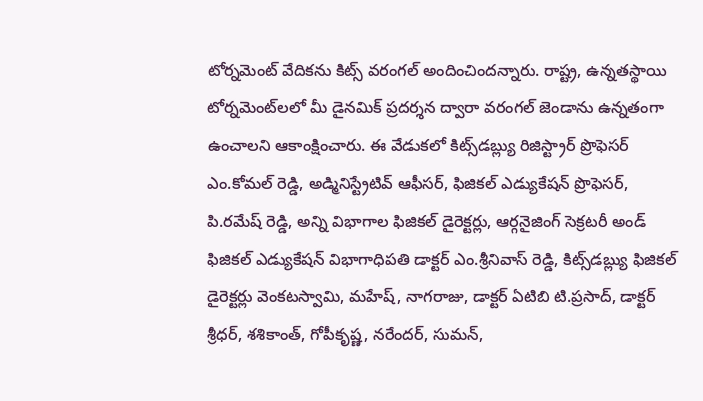టోర్నమెంట్‌ వేదికను కిట్స్‌ వరంగల్‌ అందించిందన్నారు. రాష్ట్ర, ఉన్నతస్థాయి టోర్నమెంట్‌లలో మీ డైనమిక్‌ ప్రదర్శన ద్వారా వరంగల్‌ జెండాను ఉన్నతంగా ఉంచాలని ఆకాంక్షించారు. ఈ వేడుకలో కిట్స్‌డబ్ల్యు రిజిస్ట్రార్‌ ప్రొఫెసర్‌ ఎం.కోమల్‌ రెడ్డి, అడ్మినిస్ట్రేటివ్‌ ఆఫీసర్‌, ఫిజికల్‌ ఎడ్యుకేషన్‌ ప్రొఫెసర్‌, పి.రమేష్‌ రెడ్డి, అన్ని విభాగాల ఫిజికల్‌ డైరెక్టర్లు, ఆర్గనైజింగ్‌ సెక్రటరీ అండ్‌ ఫిజికల్‌ ఎడ్యుకేషన్‌ విభాగాధిపతి డాక్టర్‌ ఎం.శ్రీనివాస్‌ రెడ్డి, కిట్స్‌డబ్ల్యు ఫిజికల్‌ డైరెక్టర్లు వెంకటస్వామి, మహేష్‌, నాగరాజు, డాక్టర్‌ ఏటిబి టి.ప్రసాద్‌, డాక్టర్‌ శ్రీధర్‌, శశికాంత్‌, గోపీకృష్ణ, నరేందర్‌, సుమన్‌,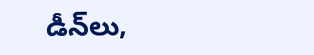డీన్‌లు,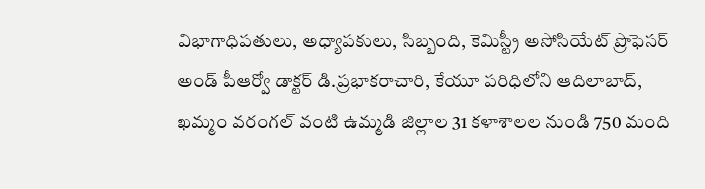విభాగాధిపతులు, అధ్యాపకులు, సిబ్బంది, కెమిస్ట్రీ అసోసియేట్‌ ప్రొఫెసర్‌ అండ్‌ పీఆర్వో డాక్టర్‌ డి.ప్రభాకరాచారి, కేయూ పరిధిలోని ఆదిలాబాద్‌, ఖమ్మం వరంగల్‌ వంటి ఉమ్మడి జిల్లాల 31 కళాశాలల నుండి 750 మంది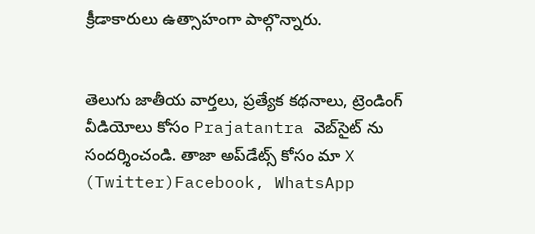క్రీడాకారులు ఉత్సాహంగా పాల్గొన్నారు.


తెలుగు జాతీయ వార్తలు, ప్రత్యేక కథనాలు, ట్రెండింగ్ వీడియోలు కోసం Prajatantra వెబ్‌సైట్ ను సందర్శించండి. తాజా అప్‌డేట్స్ కోసం మా X (Twitter)Facebook, WhatsApp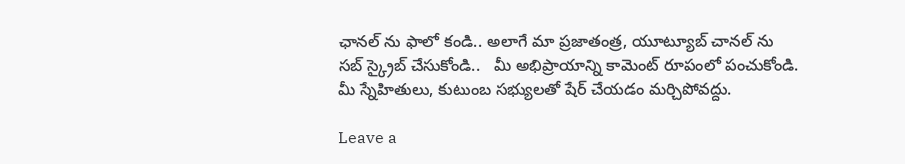ఛానల్ ను ఫాలో కండి.. అలాగే మా ప్రజాతంత్ర, యూట్యూబ్ చానల్ ను సబ్ స్క్రైబ్ చేసుకోండి..   మీ అభిప్రాయాన్ని కామెంట్ రూపంలో పంచుకోండి. మీ స్నేహితులు, కుటుంబ సభ్యులతో షేర్ చేయడం మర్చిపోవద్దు.

Leave a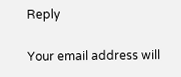Reply

Your email address will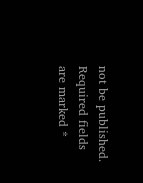not be published. Required fields are marked *